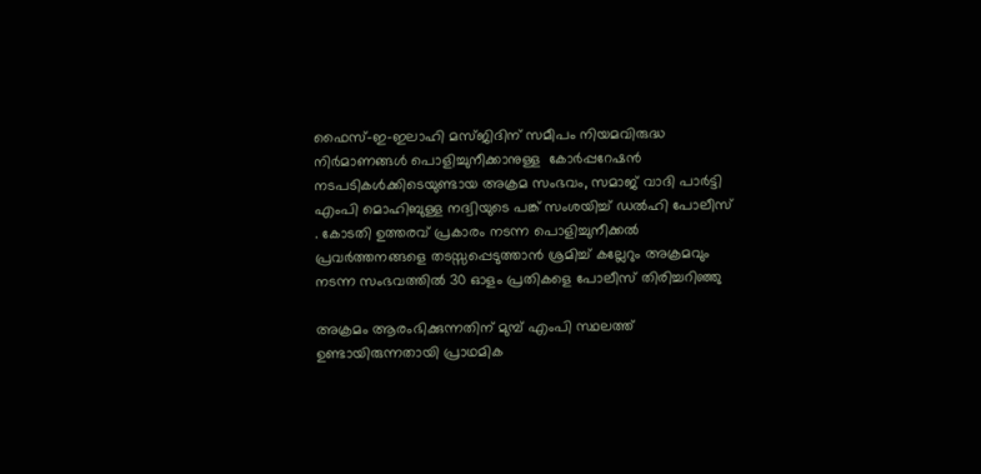ഫൈസ്-ഇ-ഇലാഹി മസ്ജിദിന് സമീപം നിയമവിരുദ്ധ നിര്‍മാണങ്ങള്‍ പൊളിച്ചുനീക്കാനുള്ള  കോര്‍പ്പറേഷന്‍ നടപടികള്‍ക്കിടെയുണ്ടായ അക്രമ സംഭവം, സമാജ് വാദി പാര്‍ട്ടി എംപി മൊഹിബുള്ള നദ്വിയുടെ പങ്ക് സംശയിച്ച് ഡല്‍ഹി പോലീസ് . കോടതി ഉത്തരവ് പ്രകാരം നടന്ന പൊളിച്ചുനീക്കല്‍ പ്രവര്‍ത്തനങ്ങളെ തടസ്സപ്പെടുത്താന്‍ ശ്രമിച്ച് കല്ലേറും അക്രമവും നടന്ന സംഭവത്തില്‍ 30 ഓളം പ്രതികളെ പോലീസ് തിരിച്ചറിഞ്ഞു

അക്രമം ആരംഭിക്കുന്നതിന് മുമ്പ് എംപി സ്ഥലത്ത് ഉണ്ടായിരുന്നതായി പ്രാഥമിക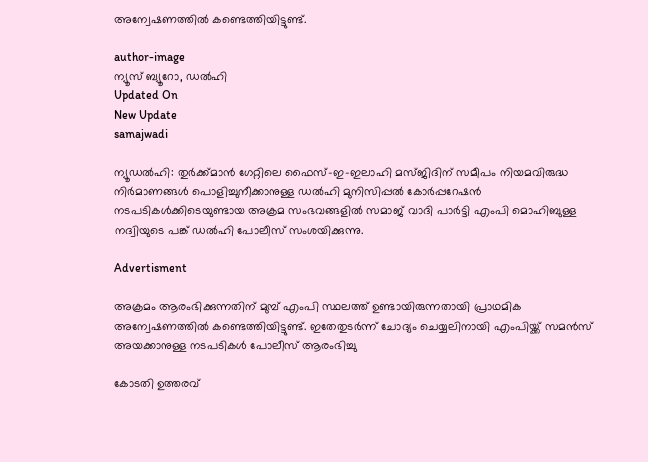അന്വേഷണത്തില്‍ കണ്ടെത്തിയിട്ടുണ്ട്.

author-image
ന്യൂസ് ബ്യൂറോ, ഡല്‍ഹി
Updated On
New Update
samajwadi

ന്യൂഡല്‍ഹി: തുര്‍ക്ക്മാന്‍ ഗേറ്റിലെ ഫൈസ്-ഇ-ഇലാഹി മസ്ജിദിന് സമീപം നിയമവിരുദ്ധ നിര്‍മാണങ്ങള്‍ പൊളിച്ചുനീക്കാനുള്ള ഡല്‍ഹി മുനിസിപ്പല്‍ കോര്‍പ്പറേഷന്‍ നടപടികള്‍ക്കിടെയുണ്ടായ അക്രമ സംഭവങ്ങളില്‍ സമാജ് വാദി പാര്‍ട്ടി എംപി മൊഹിബുള്ള നദ്വിയുടെ പങ്ക് ഡല്‍ഹി പോലീസ് സംശയിക്കുന്നു.

Advertisment

അക്രമം ആരംഭിക്കുന്നതിന് മുമ്പ് എംപി സ്ഥലത്ത് ഉണ്ടായിരുന്നതായി പ്രാഥമിക അന്വേഷണത്തില്‍ കണ്ടെത്തിയിട്ടുണ്ട്. ഇതേതുടര്‍ന്ന് ചോദ്യം ചെയ്യലിനായി എംപിയ്ക്ക് സമന്‍സ് അയക്കാനുള്ള നടപടികള്‍ പോലീസ് ആരംഭിച്ചു

കോടതി ഉത്തരവ്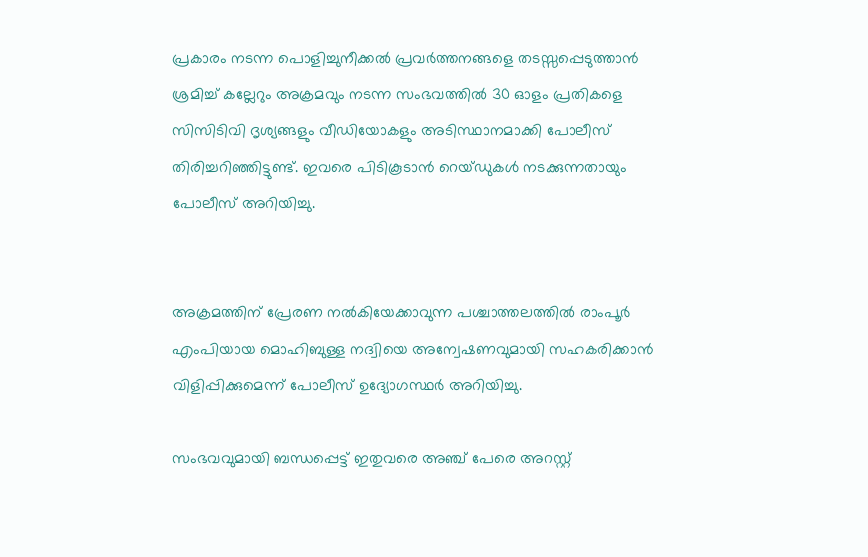പ്രകാരം നടന്ന പൊളിച്ചുനീക്കല്‍ പ്രവര്‍ത്തനങ്ങളെ തടസ്സപ്പെടുത്താന്‍ ശ്രമിച്ച് കല്ലേറും അക്രമവും നടന്ന സംഭവത്തില്‍ 30 ഓളം പ്രതികളെ സിസിടിവി ദൃശ്യങ്ങളും വീഡിയോകളും അടിസ്ഥാനമാക്കി പോലീസ് തിരിച്ചറിഞ്ഞിട്ടുണ്ട്. ഇവരെ പിടികൂടാന്‍ റെയ്ഡുകള്‍ നടക്കുന്നതായും പോലീസ് അറിയിച്ചു.


അക്രമത്തിന് പ്രേരണ നല്‍കിയേക്കാവുന്ന പശ്ചാത്തലത്തില്‍ രാംപൂര്‍ എംപിയായ മൊഹിബുള്ള നദ്വിയെ അന്വേഷണവുമായി സഹകരിക്കാന്‍ വിളിപ്പിക്കുമെന്ന് പോലീസ് ഉദ്യോഗസ്ഥര്‍ അറിയിച്ചു.

സംഭവവുമായി ബന്ധപ്പെട്ട് ഇതുവരെ അഞ്ച് പേരെ അറസ്റ്റ്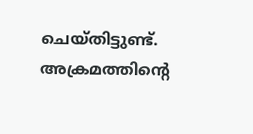ചെയ്തിട്ടുണ്ട്. അക്രമത്തിന്‍റെ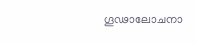ഗൂഢാലോചനാ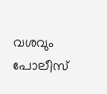വശവും പോലീസ്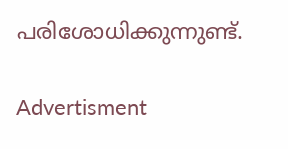പരിശോധിക്കുന്നുണ്ട്.

Advertisment